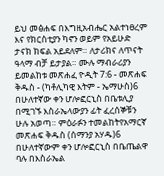ይህ መፅሐፍ በእግዚአብሔር አልተነፀረም እና የክርስቲያን ካኖን ወይም የአይሁድ ታናክ ክፍል አይደለም። ለታሪክና ለጥናት ዓላማ ብቻ ይታያል። ሙሉ ማብራሪያን ይመልከቱ መጽሐፈ ዮዲት 7:6 - መጽሐፍ ቅዱስ - (ካቶሊካዊ እትም - ኤማሁስ)6 በሁለተኛው ቀን ሆሎፎርኒስ በቤቱሊያ በሚገኙ እስራኤላውያን ፊት ፈረሰኞቹን ሁሉ አወጣ። ምዕራፉን ተመልከትየአማርኛ መጽሐፍ ቅዱስ (ሰማንያ አሃዱ)6 በሁለተኛውም ቀን ሆሎፎርኒስ በቤጤልዋ ባሉ በእስራኤል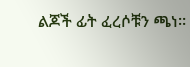ልጆች ፊት ፈረሶቹን ጫነ።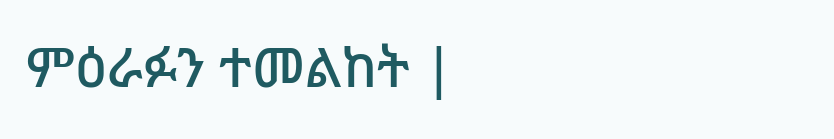ምዕራፉን ተመልከት |